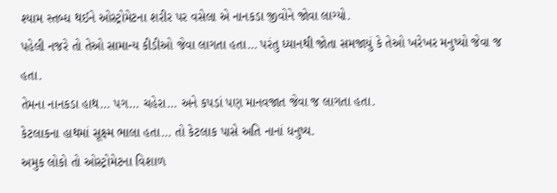શ્યામ સ્તબ્ધ થઈને ઓસ્ટ્રોમેટના શરીર પર વસેલા એ નાનકડા જીવોને જોવા લાગ્યો.
પહેલી નજરે તો તેઓ સામાન્ય કીડીઓ જેવા લાગતા હતા… પરંતુ ધ્યાનથી જોતા સમજાયું કે તેઓ ખરેખર મનુષ્યો જેવા જ હતા.
તેમના નાનકડા હાથ… પગ… ચહેરા… અને કપડાં પણ માનવજાત જેવા જ લાગતા હતા.
કેટલાકના હાથમાં સૂક્ષ્મ ભાલા હતા… તો કેટલાક પાસે અતિ નાનાં ધનુષ્ય.
અમુક લોકો તો ઓસ્ટ્રોમેટના વિશાળ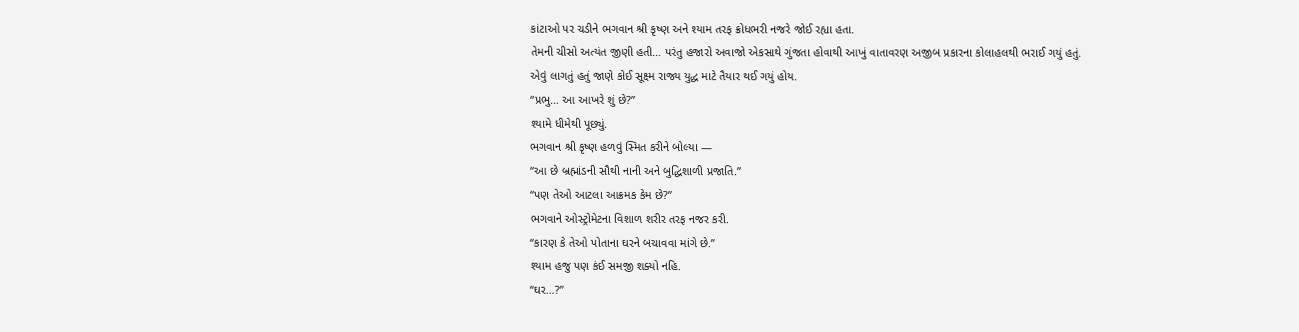કાંટાઓ પર ચડીને ભગવાન શ્રી કૃષ્ણ અને શ્યામ તરફ ક્રોધભરી નજરે જોઈ રહ્યા હતા.
તેમની ચીસો અત્યંત જીણી હતી… પરંતુ હજારો અવાજો એકસાથે ગુંજતા હોવાથી આખું વાતાવરણ અજીબ પ્રકારના કોલાહલથી ભરાઈ ગયું હતું.
એવું લાગતું હતું જાણે કોઈ સૂક્ષ્મ રાજ્ય યુદ્ધ માટે તૈયાર થઈ ગયું હોય.
“પ્રભુ… આ આખરે શું છે?”
શ્યામે ધીમેથી પૂછ્યું.
ભગવાન શ્રી કૃષ્ણ હળવું સ્મિત કરીને બોલ્યા —
“આ છે બ્રહ્માંડની સૌથી નાની અને બુદ્ધિશાળી પ્રજાતિ.”
“પણ તેઓ આટલા આક્રમક કેમ છે?”
ભગવાને ઓસ્ટ્રોમેટના વિશાળ શરીર તરફ નજર કરી.
“કારણ કે તેઓ પોતાના ઘરને બચાવવા માંગે છે.”
શ્યામ હજુ પણ કંઈ સમજી શક્યો નહિ.
“ઘર…?”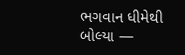ભગવાન ધીમેથી બોલ્યા —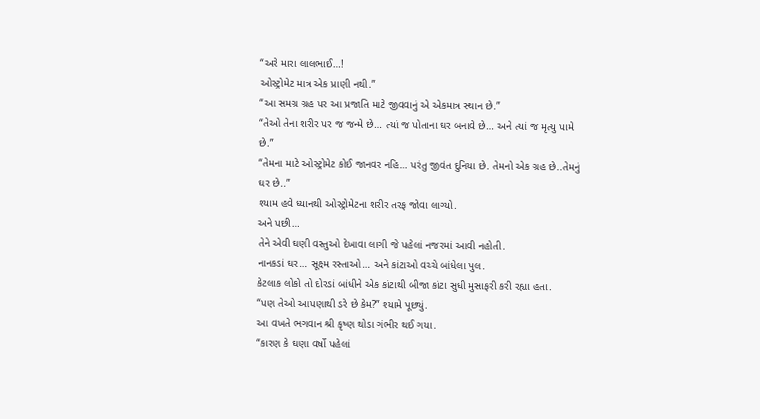“અરે મારા લાલભાઈ…!
ઓસ્ટ્રોમેટ માત્ર એક પ્રાણી નથી.”
“આ સમગ્ર ગ્રહ પર આ પ્રજાતિ માટે જીવવાનું એ એકમાત્ર સ્થાન છે.”
“તેઓ તેના શરીર પર જ જન્મે છે… ત્યાં જ પોતાના ઘર બનાવે છે… અને ત્યાં જ મૃત્યુ પામે છે.”
“તેમના માટે ઓસ્ટ્રોમેટ કોઈ જાનવર નહિ… પરંતુ જીવંત દુનિયા છે. તેમનો એક ગ્રહ છે..તેમનું ઘર છે..”
શ્યામ હવે ધ્યાનથી ઓસ્ટ્રોમેટના શરીર તરફ જોવા લાગ્યો.
અને પછી…
તેને એવી ઘણી વસ્તુઓ દેખાવા લાગી જે પહેલાં નજરમાં આવી નહોતી.
નાનકડાં ઘર… સૂક્ષ્મ રસ્તાઓ… અને કાંટાઓ વચ્ચે બાંધેલા પુલ.
કેટલાક લોકો તો દોરડાં બાંધીને એક કાંટાથી બીજા કાંટા સુધી મુસાફરી કરી રહ્યા હતા.
“પણ તેઓ આપણાથી ડરે છે કેમ?” શ્યામે પૂછ્યું.
આ વખતે ભગવાન શ્રી કૃષ્ણ થોડા ગંભીર થઈ ગયા.
“કારણ કે ઘણા વર્ષો પહેલાં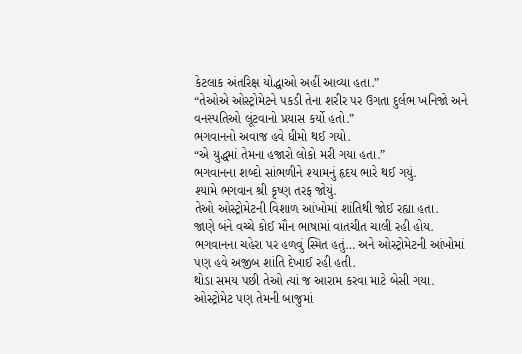કેટલાક અંતરિક્ષ યોદ્ધાઓ અહીં આવ્યા હતા.”
“તેઓએ ઓસ્ટ્રોમેટને પકડી તેના શરીર પર ઉગતા દુર્લભ ખનિજો અને વનસ્પતિઓ લૂંટવાનો પ્રયાસ કર્યો હતો.”
ભગવાનનો અવાજ હવે ધીમો થઈ ગયો.
“એ યુદ્ધમાં તેમના હજારો લોકો મરી ગયા હતા.”
ભગવાનના શબ્દો સાંભળીને શ્યામનું હૃદય ભારે થઈ ગયું.
શ્યામે ભગવાન શ્રી કૃષ્ણ તરફ જોયું.
તેઓ ઓસ્ટ્રોમેટની વિશાળ આંખોમાં શાંતિથી જોઈ રહ્યા હતા.
જાણે બંને વચ્ચે કોઈ મૌન ભાષામાં વાતચીત ચાલી રહી હોય.
ભગવાનના ચહેરા પર હળવું સ્મિત હતું… અને ઓસ્ટ્રોમેટની આંખોમાં પણ હવે અજીબ શાંતિ દેખાઈ રહી હતી.
થોડા સમય પછી તેઓ ત્યાં જ આરામ કરવા માટે બેસી ગયા.
ઓસ્ટ્રોમેટ પણ તેમની બાજુમાં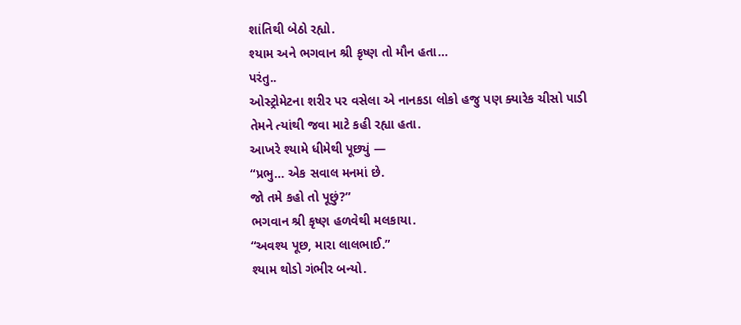શાંતિથી બેઠો રહ્યો.
શ્યામ અને ભગવાન શ્રી કૃષ્ણ તો મૌન હતા…
પરંતુ..
ઓસ્ટ્રોમેટના શરીર પર વસેલા એ નાનકડા લોકો હજુ પણ ક્યારેક ચીસો પાડી તેમને ત્યાંથી જવા માટે કહી રહ્યા હતા.
આખરે શ્યામે ધીમેથી પૂછ્યું —
“પ્રભુ… એક સવાલ મનમાં છે.
જો તમે કહો તો પૂછું?”
ભગવાન શ્રી કૃષ્ણ હળવેથી મલકાયા.
“અવશ્ય પૂછ, મારા લાલભાઈ.”
શ્યામ થોડો ગંભીર બન્યો.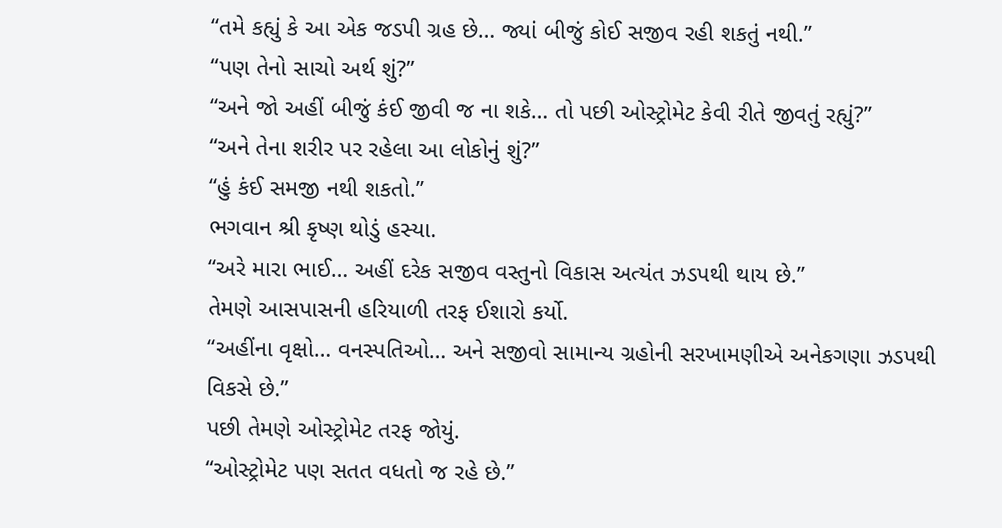“તમે કહ્યું કે આ એક જડપી ગ્રહ છે… જ્યાં બીજું કોઈ સજીવ રહી શકતું નથી.”
“પણ તેનો સાચો અર્થ શું?”
“અને જો અહીં બીજું કંઈ જીવી જ ના શકે… તો પછી ઓસ્ટ્રોમેટ કેવી રીતે જીવતું રહ્યું?”
“અને તેના શરીર પર રહેલા આ લોકોનું શું?”
“હું કંઈ સમજી નથી શકતો.”
ભગવાન શ્રી કૃષ્ણ થોડું હસ્યા.
“અરે મારા ભાઈ… અહીં દરેક સજીવ વસ્તુનો વિકાસ અત્યંત ઝડપથી થાય છે.”
તેમણે આસપાસની હરિયાળી તરફ ઈશારો કર્યો.
“અહીંના વૃક્ષો… વનસ્પતિઓ… અને સજીવો સામાન્ય ગ્રહોની સરખામણીએ અનેકગણા ઝડપથી વિકસે છે.”
પછી તેમણે ઓસ્ટ્રોમેટ તરફ જોયું.
“ઓસ્ટ્રોમેટ પણ સતત વધતો જ રહે છે.”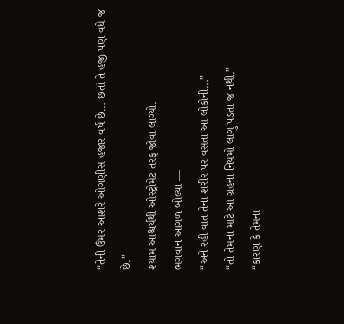“તેની ઉંમર આશરે ઓગણીસ હજાર વર્ષ છે… છતાં તે હજી પણ વધે જ છે.”
શ્યામ આશ્ચર્યથી ઓસ્ટ્રોમેટ તરફ જોવા લાગ્યો.
ભગવાન આગળ બોલ્યા —
“અને રહી વાત તેના શરીર પર વસતા આ લોકોની…”
“તો તેમના માટે આ ગ્રહના નિયમો લાગુ પડતા જ નથી.”
“કારણ કે તેમના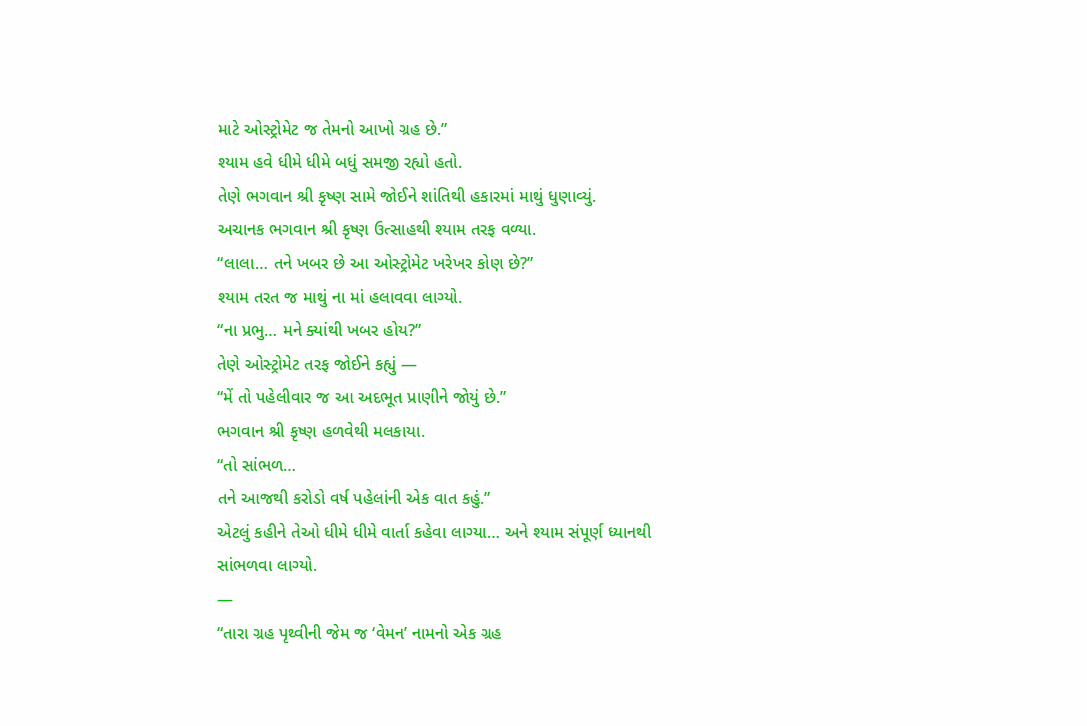માટે ઓસ્ટ્રોમેટ જ તેમનો આખો ગ્રહ છે.”
શ્યામ હવે ધીમે ધીમે બધું સમજી રહ્યો હતો.
તેણે ભગવાન શ્રી કૃષ્ણ સામે જોઈને શાંતિથી હકારમાં માથું ધુણાવ્યું.
અચાનક ભગવાન શ્રી કૃષ્ણ ઉત્સાહથી શ્યામ તરફ વળ્યા.
“લાલા… તને ખબર છે આ ઓસ્ટ્રોમેટ ખરેખર કોણ છે?”
શ્યામ તરત જ માથું ના માં હલાવવા લાગ્યો.
“ના પ્રભુ… મને ક્યાંથી ખબર હોય?”
તેણે ઓસ્ટ્રોમેટ તરફ જોઈને કહ્યું —
“મેં તો પહેલીવાર જ આ અદભૂત પ્રાણીને જોયું છે.”
ભગવાન શ્રી કૃષ્ણ હળવેથી મલકાયા.
“તો સાંભળ…
તને આજથી કરોડો વર્ષ પહેલાંની એક વાત કહું.”
એટલું કહીને તેઓ ધીમે ધીમે વાર્તા કહેવા લાગ્યા… અને શ્યામ સંપૂર્ણ ધ્યાનથી સાંભળવા લાગ્યો.
—
“તારા ગ્રહ પૃથ્વીની જેમ જ ‘વેમન’ નામનો એક ગ્રહ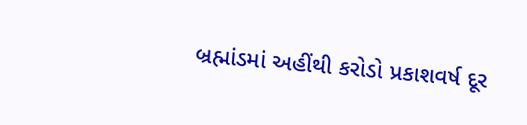બ્રહ્માંડમાં અહીંથી કરોડો પ્રકાશવર્ષ દૂર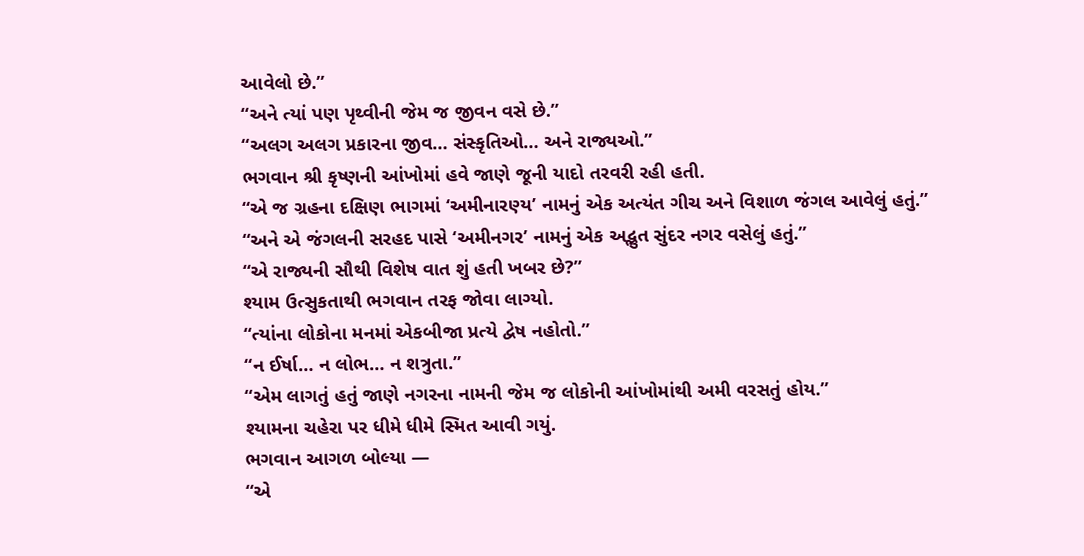આવેલો છે.”
“અને ત્યાં પણ પૃથ્વીની જેમ જ જીવન વસે છે.”
“અલગ અલગ પ્રકારના જીવ… સંસ્કૃતિઓ… અને રાજ્યઓ.”
ભગવાન શ્રી કૃષ્ણની આંખોમાં હવે જાણે જૂની યાદો તરવરી રહી હતી.
“એ જ ગ્રહના દક્ષિણ ભાગમાં ‘અમીનારણ્ય’ નામનું એક અત્યંત ગીચ અને વિશાળ જંગલ આવેલું હતું.”
“અને એ જંગલની સરહદ પાસે ‘અમીનગર’ નામનું એક અદ્ભુત સુંદર નગર વસેલું હતું.”
“એ રાજ્યની સૌથી વિશેષ વાત શું હતી ખબર છે?”
શ્યામ ઉત્સુકતાથી ભગવાન તરફ જોવા લાગ્યો.
“ત્યાંના લોકોના મનમાં એકબીજા પ્રત્યે દ્વેષ નહોતો.”
“ન ઈર્ષા… ન લોભ… ન શત્રુતા.”
“એમ લાગતું હતું જાણે નગરના નામની જેમ જ લોકોની આંખોમાંથી અમી વરસતું હોય.”
શ્યામના ચહેરા પર ધીમે ધીમે સ્મિત આવી ગયું.
ભગવાન આગળ બોલ્યા —
“એ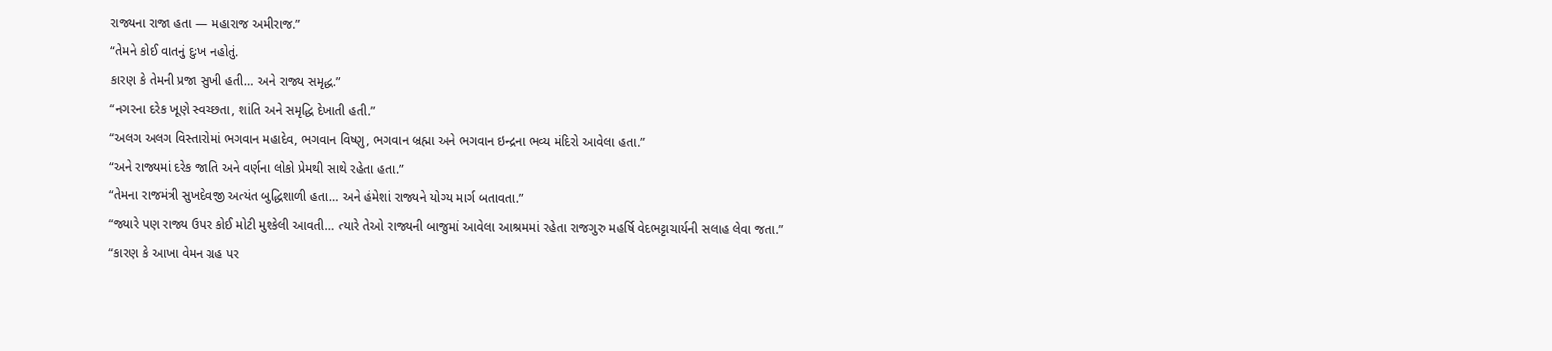રાજ્યના રાજા હતા — મહારાજ અમીરાજ.”
“તેમને કોઈ વાતનું દુઃખ નહોતું.
કારણ કે તેમની પ્રજા સુખી હતી… અને રાજ્ય સમૃદ્ધ.”
“નગરના દરેક ખૂણે સ્વચ્છતા, શાંતિ અને સમૃદ્ધિ દેખાતી હતી.”
“અલગ અલગ વિસ્તારોમાં ભગવાન મહાદેવ, ભગવાન વિષ્ણુ, ભગવાન બ્રહ્મા અને ભગવાન ઇન્દ્રના ભવ્ય મંદિરો આવેલા હતા.”
“અને રાજ્યમાં દરેક જાતિ અને વર્ણના લોકો પ્રેમથી સાથે રહેતા હતા.”
“તેમના રાજમંત્રી સુખદેવજી અત્યંત બુદ્ધિશાળી હતા… અને હંમેશાં રાજ્યને યોગ્ય માર્ગ બતાવતા.”
“જ્યારે પણ રાજ્ય ઉપર કોઈ મોટી મુશ્કેલી આવતી… ત્યારે તેઓ રાજ્યની બાજુમાં આવેલા આશ્રમમાં રહેતા રાજગુરુ મહર્ષિ વેદભટ્ટાચાર્યની સલાહ લેવા જતા.”
“કારણ કે આખા વેમન ગ્રહ પર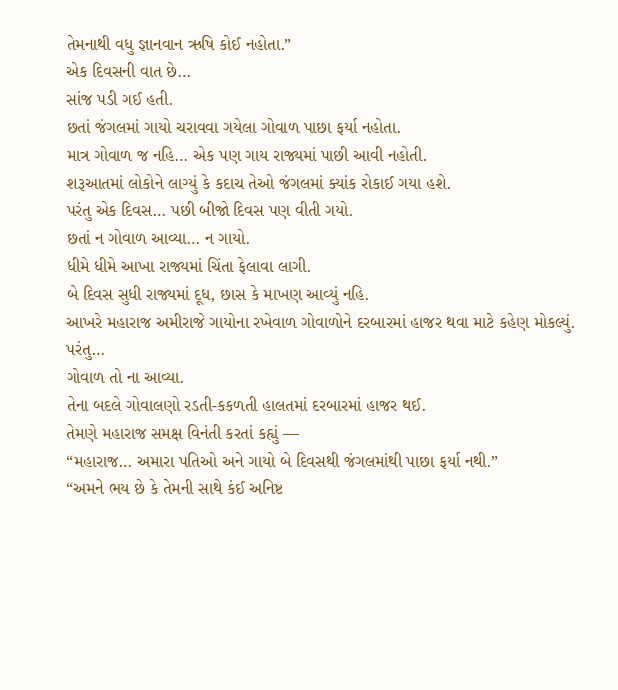તેમનાથી વધુ જ્ઞાનવાન ઋષિ કોઈ નહોતા.”
એક દિવસની વાત છે…
સાંજ પડી ગઈ હતી.
છતાં જંગલમાં ગાયો ચરાવવા ગયેલા ગોવાળ પાછા ફર્યા નહોતા.
માત્ર ગોવાળ જ નહિ… એક પણ ગાય રાજ્યમાં પાછી આવી નહોતી.
શરૂઆતમાં લોકોને લાગ્યું કે કદાચ તેઓ જંગલમાં ક્યાંક રોકાઈ ગયા હશે.
પરંતુ એક દિવસ… પછી બીજો દિવસ પણ વીતી ગયો.
છતાં ન ગોવાળ આવ્યા… ન ગાયો.
ધીમે ધીમે આખા રાજ્યમાં ચિંતા ફેલાવા લાગી.
બે દિવસ સુધી રાજ્યમાં દૂધ, છાસ કે માખણ આવ્યું નહિ.
આખરે મહારાજ અમીરાજે ગાયોના રખેવાળ ગોવાળોને દરબારમાં હાજર થવા માટે કહેણ મોકલ્યું.
પરંતુ…
ગોવાળ તો ના આવ્યા.
તેના બદલે ગોવાલણો રડતી-કકળતી હાલતમાં દરબારમાં હાજર થઈ.
તેમણે મહારાજ સમક્ષ વિનંતી કરતાં કહ્યું —
“મહારાજ… અમારા પતિઓ અને ગાયો બે દિવસથી જંગલમાંથી પાછા ફર્યા નથી.”
“અમને ભય છે કે તેમની સાથે કંઈ અનિષ્ટ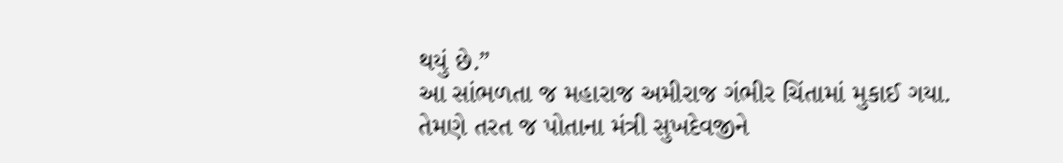થયું છે.”
આ સાંભળતા જ મહારાજ અમીરાજ ગંભીર ચિંતામાં મુકાઈ ગયા.
તેમણે તરત જ પોતાના મંત્રી સુખદેવજીને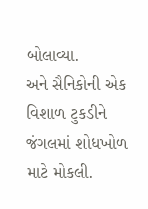બોલાવ્યા.
અને સૈનિકોની એક વિશાળ ટુકડીને જંગલમાં શોધખોળ માટે મોકલી.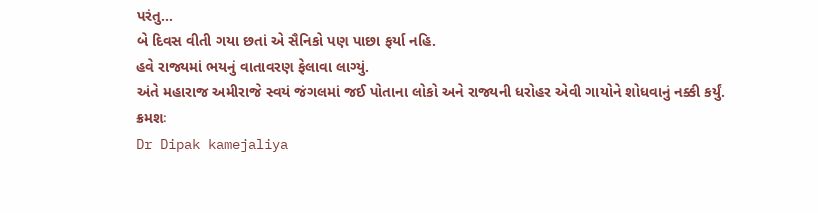પરંતુ…
બે દિવસ વીતી ગયા છતાં એ સૈનિકો પણ પાછા ફર્યા નહિ.
હવે રાજ્યમાં ભયનું વાતાવરણ ફેલાવા લાગ્યું.
અંતે મહારાજ અમીરાજે સ્વયં જંગલમાં જઈ પોતાના લોકો અને રાજ્યની ધરોહર એવી ગાયોને શોધવાનું નક્કી કર્યું.
ક્રમશઃ
Dr Dipak kamejaliya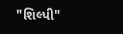"શિલ્પી"